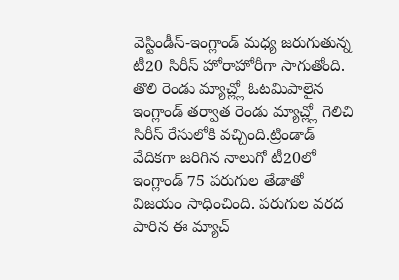వెస్టిండీస్-ఇంగ్లాండ్ మధ్య జరుగుతున్న టీ20 సిరీస్ హోరాహోరీగా సాగుతోంది. తొలి రెండు మ్యాచ్ల్లో ఓటమిపాలైన ఇంగ్లాండ్ తర్వాత రెండు మ్యాచ్ల్లో గెలిచి సిరీస్ రేసులోకి వచ్చింది.ట్రిండాడ్ వేదికగా జరిగిన నాలుగో టీ20లో ఇంగ్లాండ్ 75 పరుగుల తేడాతో విజయం సాధించింది. పరుగుల వరద పారిన ఈ మ్యాచ్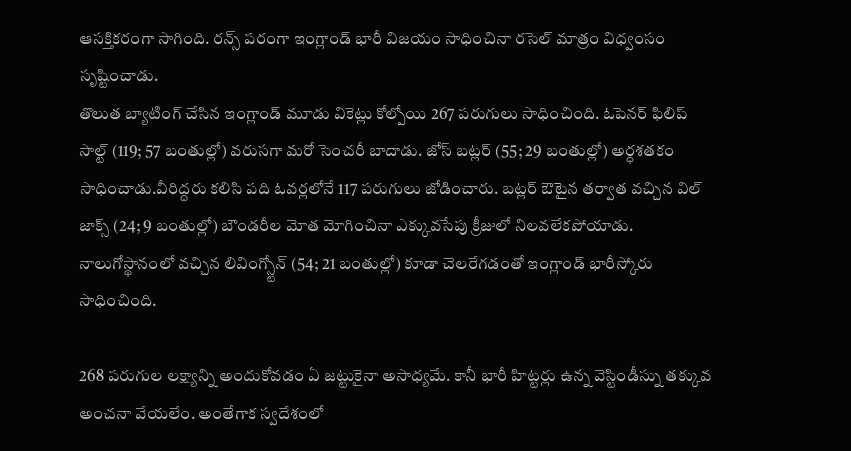ఆసక్తికరంగా సాగింది. రన్స్ పరంగా ఇంగ్లాండ్ భారీ విజయం సాధించినా రసెల్ మాత్రం విధ్వంసం సృష్టించాడు.
తొలుత బ్యాటింగ్ చేసిన ఇంగ్లాండ్ మూడు వికెట్లు కోల్పోయి 267 పరుగులు సాధించింది. ఓపెనర్ ఫిలిప్ సాల్ట్ (119; 57 బంతుల్లో) వరుసగా మరో సెంచరీ బాదాడు. జోస్ బట్లర్ (55; 29 బంతుల్లో) అర్ధశతకం సాధించాడు.వీరిద్దరు కలిసి పది ఓవర్లలోనే 117 పరుగులు జోడించారు. బట్లర్ ఔటైన తర్వాత వచ్చిన విల్ జాక్స్ (24; 9 బంతుల్లో) బౌండరీల మోత మోగించినా ఎక్కువసేపు క్రీజులో నిలవలేకపోయాడు. నాలుగోస్థానంలో వచ్చిన లివింగ్స్టోన్ (54; 21 బంతుల్లో) కూడా చెలరేగడంతో ఇంగ్లాండ్ భారీస్కోరు సాధించింది.

268 పరుగుల లక్ష్యాన్ని అందుకోవడం ఏ జట్టుకైనా అసాధ్యమే. కానీ భారీ హిట్టర్లు ఉన్న వెస్టిండీస్ను తక్కువ అంచనా వేయలేం. అంతేగాక స్వదేశంలో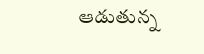ఆడుతున్న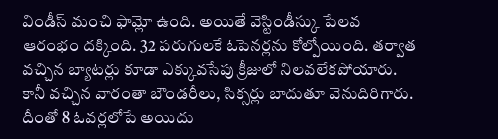విండీస్ మంచి ఫామ్లో ఉంది. అయితే వెస్టిండీస్కు పేలవ ఆరంభం దక్కింది. 32 పరుగులకే ఓపెనర్లను కోల్పోయింది. తర్వాత వచ్చిన బ్యాటర్లు కూడా ఎక్కువసేపు క్రీజులో నిలవలేకపోయారు. కానీ వచ్చిన వారంతా బౌండరీలు, సిక్సర్లు బాదుతూ వెనుదిరిగారు. దీంతో 8 ఓవర్లలోపే అయిదు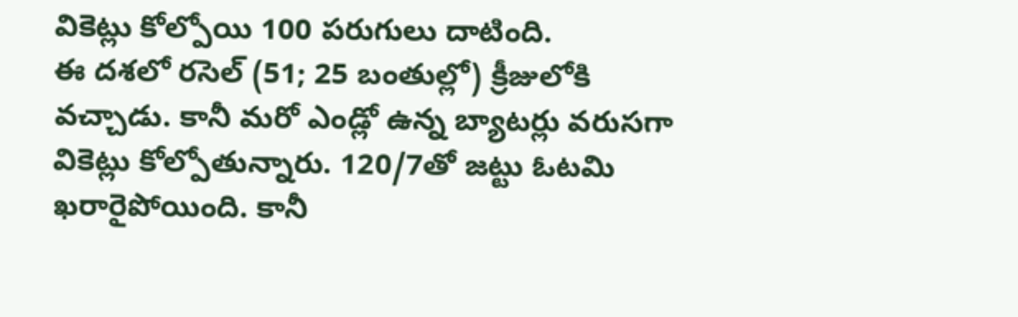వికెట్లు కోల్పోయి 100 పరుగులు దాటింది.
ఈ దశలో రసెల్ (51; 25 బంతుల్లో) క్రీజులోకి వచ్చాడు. కానీ మరో ఎండ్లో ఉన్న బ్యాటర్లు వరుసగా వికెట్లు కోల్పోతున్నారు. 120/7తో జట్టు ఓటమి ఖరారైపోయింది. కానీ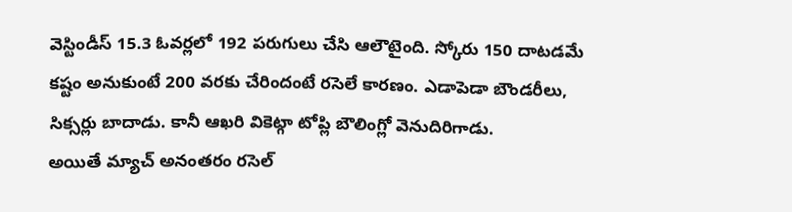వెస్టిండీస్ 15.3 ఓవర్లలో 192 పరుగులు చేసి ఆలౌటైంది. స్కోరు 150 దాటడమే కష్టం అనుకుంటే 200 వరకు చేరిందంటే రసెలే కారణం. ఎడాపెడా బౌండరీలు, సిక్సర్లు బాదాడు. కానీ ఆఖరి వికెట్గా టోప్లి బౌలింగ్లో వెనుదిరిగాడు.
అయితే మ్యాచ్ అనంతరం రసెల్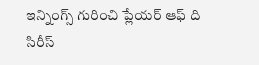ఇన్నింగ్స్ గురించి ప్లేయర్ ఆఫ్ ది సిరీస్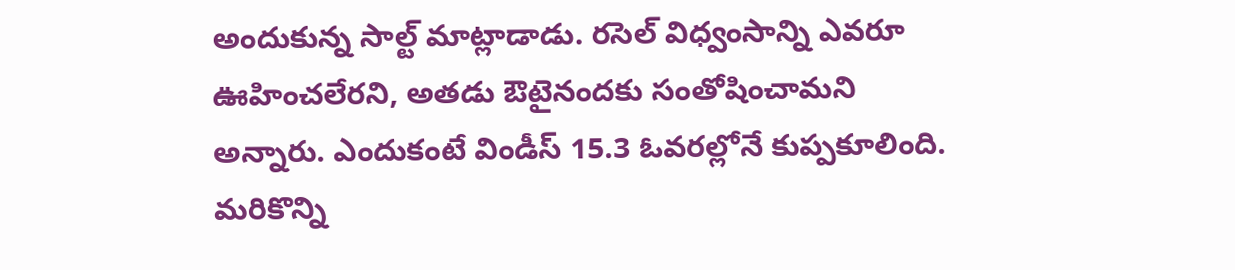అందుకున్న సాల్ట్ మాట్లాడాడు. రసెల్ విధ్వంసాన్ని ఎవరూ ఊహించలేరని, అతడు ఔటైనందకు సంతోషించామని అన్నారు. ఎందుకంటే విండీస్ 15.3 ఓవరల్లోనే కుప్పకూలింది. మరికొన్ని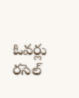ఓవర్లు రసెల్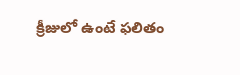క్రీజులో ఉంటే ఫలితం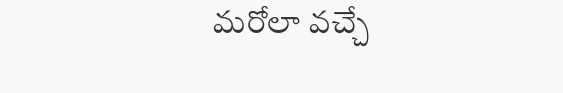మరోలా వచ్చే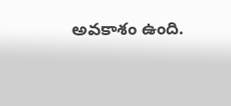అవకాశం ఉంది.